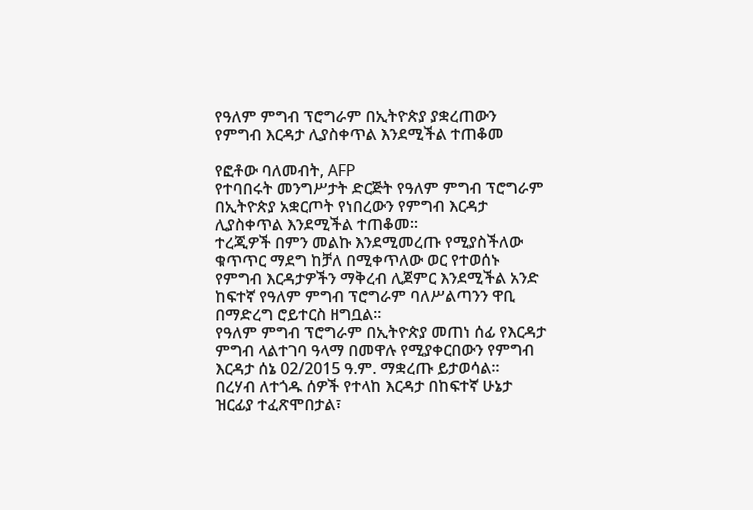የዓለም ምግብ ፕሮግራም በኢትዮጵያ ያቋረጠውን የምግብ እርዳታ ሊያስቀጥል እንደሚችል ተጠቆመ

የፎቶው ባለመብት, AFP
የተባበሩት መንግሥታት ድርጅት የዓለም ምግብ ፕሮግራም በኢትዮጵያ አቋርጦት የነበረውን የምግብ እርዳታ ሊያስቀጥል እንደሚችል ተጠቆመ።
ተረጂዎች በምን መልኩ እንደሚመረጡ የሚያስችለው ቁጥጥር ማደግ ከቻለ በሚቀጥለው ወር የተወሰኑ የምግብ እርዳታዎችን ማቅረብ ሊጀምር እንደሚችል አንድ ከፍተኛ የዓለም ምግብ ፕሮግራም ባለሥልጣንን ዋቢ በማድረግ ሮይተርስ ዘግቧል።
የዓለም ምግብ ፕሮግራም በኢትዮጵያ መጠነ ሰፊ የእርዳታ ምግብ ላልተገባ ዓላማ በመዋሉ የሚያቀርበውን የምግብ እርዳታ ሰኔ 02/2015 ዓ.ም. ማቋረጡ ይታወሳል።
በረሃብ ለተጎዱ ሰዎች የተላከ እርዳታ በከፍተኛ ሁኔታ ዝርፊያ ተፈጽሞበታል፣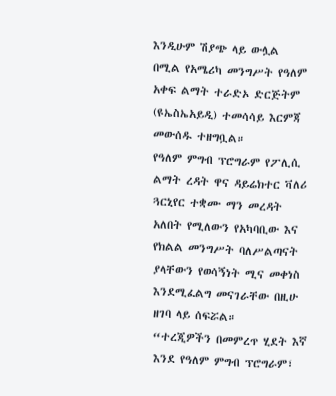እንዲሁም ሽያጭ ላይ ውሏል በሚል የአሜሪካ መንግሥት የዓለም አቀፍ ልማት ተራድኦ ድርጅትም (ዩኤስኤአይዲ) ተመሳሳይ እርምጃ መውሰዱ ተዘግቧል።
የዓለም ምግብ ፕሮግራም የፖሊሲ ልማት ረዳት ዋና ዳይሬክተር ቫለሪ ጓርኒየር ተቋሙ ማን መረዳት አለበት የሚለውን የአካባቢው እና የክልል መንግሥት ባለሥልጣናት ያላቸውን የወሳኝነት ሚና መቀነስ እንደሚፈልግ መናገራቸው በዚሁ ዘገባ ላይ ሰፍሯል።
“ተረጂዎችን በመምረጥ ሂደት እኛ እንደ የዓለም ምግብ ፕሮግራም፣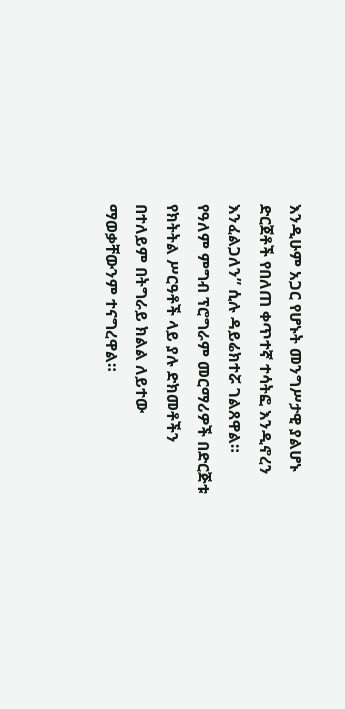እንዲሁም አጋር የሆኑት መንግሥታዊ ያልሆኑ ድርጀቶች የበለጠ ቀጥተኛ ተሳትፎ እንዲኖረን እንፈልጋለን” ሲሉ ዳይሬክተሯ ገልጸዋል።
የዓለም ምግብ ፕሮግራም መርማሪዎች በድርጅቱ የክትትል ሥርዓቶች ላይ ያሉ ድክመቶችን በተለይም በትግራይ ክልል ለይተው ማወቃቸውንም ተናግረዋል።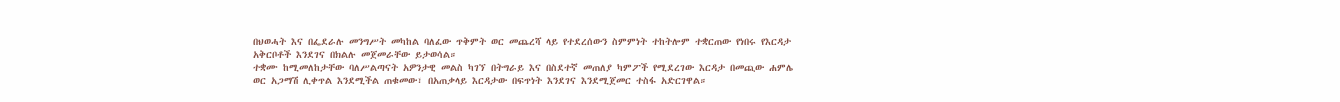በህወሓት እና በፌደራሉ መንግሥት መካከል ባለፈው ጥቅምት ወር መጨረሻ ላይ የተደረሰውን ስምምነት ተከትሎም ተቋርጠው የነበሩ የእርዳታ አቅርቦቶች እንደገና በክልሉ መጀመራቸው ይታወሳል።
ተቋሙ ከሚመለከታቸው ባለሥልጣናት አዎንታዊ መልስ ካገኘ በትግራይ እና በስደተኛ መጠለያ ካምፖች የሚደረገው እርዳታ በመጪው ሐምሌ ወር አጋማሽ ሊቀጥል እንደሚችል ጠቁመው፣ በአጠቃላይ እርዳታው በፍጥነት እንደገና እንደሚጀመር ተስፋ አድርገዋል።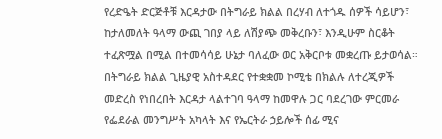የረድዔት ድርጅቶቹ እርዳታው በትግራይ ክልል በረሃብ ለተጎዱ ሰዎች ሳይሆን፣ ከታለመለት ዓላማ ውጪ ገበያ ላይ ለሽያጭ መቅረቡን፣ እንዲሁም ስርቆት ተፈጽሟል በሚል በተመሳሳይ ሁኔታ ባለፈው ወር አቅርቦቱ መቋረጡ ይታወሳል።
በትግራይ ክልል ጊዜያዊ አስተዳደር የተቋቋመ ኮሚቴ በክልሉ ለተረጂዎች መድረስ የነበረበት እርዳታ ላልተገባ ዓላማ ከመዋሉ ጋር ባደረገው ምርመራ የፌደራል መንግሥት አካላት እና የኤርትራ ኃይሎች ሰፊ ሚና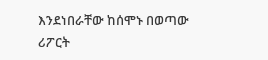እንደነበራቸው ከሰሞኑ በወጣው ሪፖርት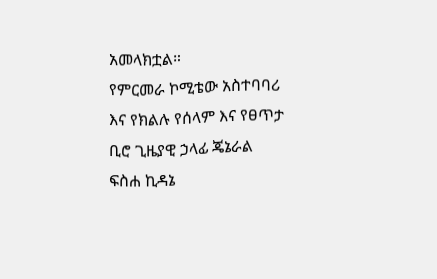አመላክቷል።
የምርመራ ኮሚቴው አስተባባሪ እና የክልሉ የሰላም እና የፀጥታ ቢሮ ጊዜያዊ ኃላፊ ጄኔራል ፍስሐ ኪዳኔ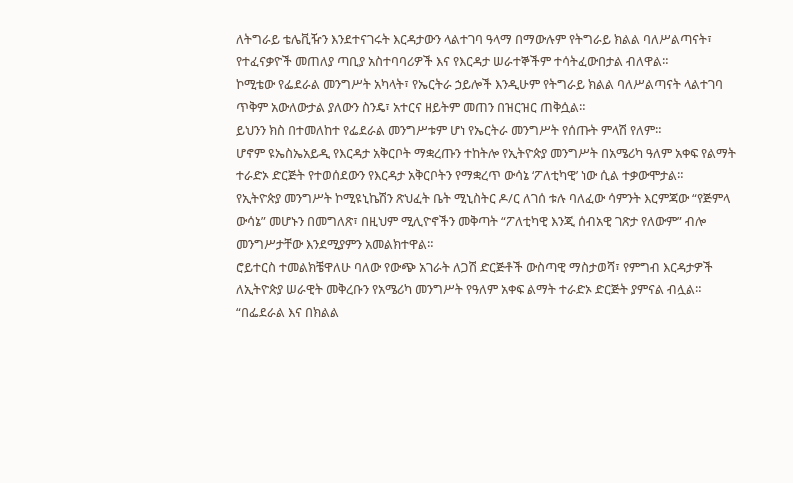ለትግራይ ቴሌቪዥን እንደተናገሩት እርዳታውን ላልተገባ ዓላማ በማውሉም የትግራይ ክልል ባለሥልጣናት፣ የተፈናቃዮች መጠለያ ጣቢያ አስተባባሪዎች እና የእርዳታ ሠራተኞችም ተሳትፈውበታል ብለዋል።
ኮሚቴው የፌደራል መንግሥት አካላት፣ የኤርትራ ኃይሎች እንዲሁም የትግራይ ክልል ባለሥልጣናት ላልተገባ ጥቅም አውለውታል ያለውን ስንዴ፣ አተርና ዘይትም መጠን በዝርዝር ጠቅሷል።
ይህንን ክስ በተመለከተ የፌደራል መንግሥቱም ሆነ የኤርትራ መንግሥት የሰጡት ምላሽ የለም።
ሆኖም ዩኤስኤአይዲ የእርዳታ አቅርቦት ማቋረጡን ተከትሎ የኢትዮጵያ መንግሥት በአሜሪካ ዓለም አቀፍ የልማት ተራድኦ ድርጅት የተወሰደውን የእርዳታ አቅርቦትን የማቋረጥ ውሳኔ ‘ፖለቲካዊ’ ነው ሲል ተቃውሞታል።
የኢትዮጵያ መንግሥት ኮሚዩኒኬሽን ጽህፈት ቤት ሚኒስትር ዶ/ር ለገሰ ቱሉ ባለፈው ሳምንት እርምጃው “የጅምላ ውሳኔ” መሆኑን በመግለጽ፣ በዚህም ሚሊዮኖችን መቅጣት “ፖለቲካዊ እንጂ ሰብአዊ ገጽታ የለውም” ብሎ መንግሥታቸው እንደሚያምን አመልክተዋል።
ሮይተርስ ተመልክቼዋለሁ ባለው የውጭ አገራት ለጋሽ ድርጅቶች ውስጣዊ ማስታወሻ፣ የምግብ እርዳታዎች ለኢትዮጵያ ሠራዊት መቅረቡን የአሜሪካ መንግሥት የዓለም አቀፍ ልማት ተራድኦ ድርጅት ያምናል ብሏል።
“በፌደራል እና በክልል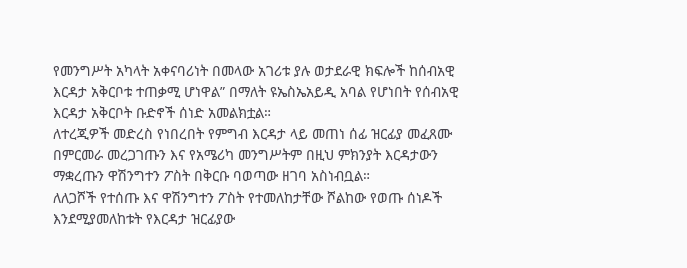የመንግሥት አካላት አቀናባሪነት በመላው አገሪቱ ያሉ ወታደራዊ ክፍሎች ከሰብአዊ እርዳታ አቅርቦቱ ተጠቃሚ ሆነዋል” በማለት ዩኤስኤአይዲ አባል የሆነበት የሰብአዊ እርዳታ አቅርቦት ቡድኖች ሰነድ አመልክቷል።
ለተረጂዎች መድረስ የነበረበት የምግብ እርዳታ ላይ መጠነ ሰፊ ዝርፊያ መፈጸሙ በምርመራ መረጋገጡን እና የአሜሪካ መንግሥትም በዚህ ምክንያት እርዳታውን ማቋረጡን ዋሽንግተን ፖስት በቅርቡ ባወጣው ዘገባ አስነብቧል።
ለለጋሾች የተሰጡ እና ዋሽንግተን ፖስት የተመለከታቸው ሾልከው የወጡ ሰነዶች እንደሚያመለከቱት የእርዳታ ዝርፊያው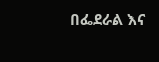በፌደራል እና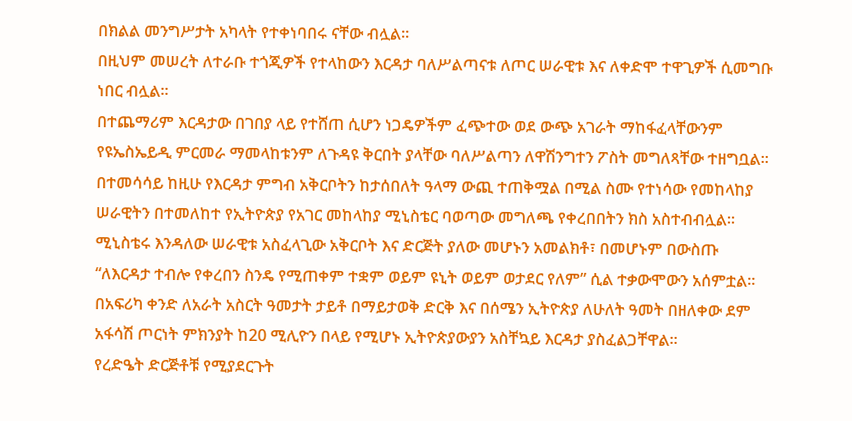በክልል መንግሥታት አካላት የተቀነባበሩ ናቸው ብሏል።
በዚህም መሠረት ለተራቡ ተጎጂዎች የተላከውን እርዳታ ባለሥልጣናቱ ለጦር ሠራዊቱ እና ለቀድሞ ተዋጊዎች ሲመግቡ ነበር ብሏል።
በተጨማሪም እርዳታው በገበያ ላይ የተሸጠ ሲሆን ነጋዴዎችም ፈጭተው ወደ ውጭ አገራት ማከፋፈላቸውንም የዩኤስኤይዲ ምርመራ ማመላከቱንም ለጉዳዩ ቅርበት ያላቸው ባለሥልጣን ለዋሽንግተን ፖስት መግለጻቸው ተዘግቧል።
በተመሳሳይ ከዚሁ የእርዳታ ምግብ አቅርቦትን ከታሰበለት ዓላማ ውጪ ተጠቅሟል በሚል ስሙ የተነሳው የመከላከያ ሠራዊትን በተመለከተ የኢትዮጵያ የአገር መከላከያ ሚኒስቴር ባወጣው መግለጫ የቀረበበትን ክስ አስተብብሏል።
ሚኒስቴሩ እንዳለው ሠራዊቱ አስፈላጊው አቅርቦት እና ድርጅት ያለው መሆኑን አመልክቶ፣ በመሆኑም በውስጡ “ለእርዳታ ተብሎ የቀረበን ስንዴ የሚጠቀም ተቋም ወይም ዩኒት ወይም ወታደር የለም” ሲል ተቃውሞውን አሰምቷል።
በአፍሪካ ቀንድ ለአራት አስርት ዓመታት ታይቶ በማይታወቅ ድርቅ እና በሰሜን ኢትዮጵያ ለሁለት ዓመት በዘለቀው ደም አፋሳሽ ጦርነት ምክንያት ከ20 ሚሊዮን በላይ የሚሆኑ ኢትዮጵያውያን አስቸኳይ እርዳታ ያስፈልጋቸዋል።
የረድዔት ድርጅቶቹ የሚያደርጉት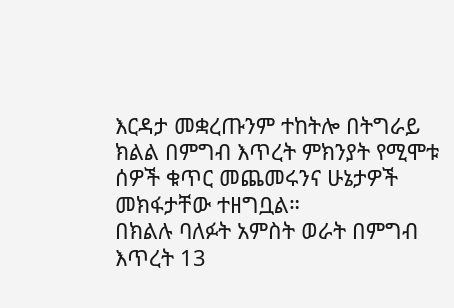እርዳታ መቋረጡንም ተከትሎ በትግራይ ክልል በምግብ እጥረት ምክንያት የሚሞቱ ሰዎች ቁጥር መጨመሩንና ሁኔታዎች መክፋታቸው ተዘግቧል።
በክልሉ ባለፉት አምስት ወራት በምግብ እጥረት 13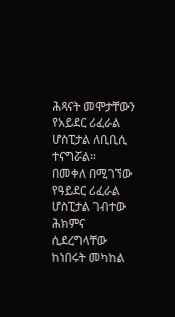ሕጻናት መሞታቸውን የአይደር ሪፈራል ሆስፒታል ለቢቢሲ ተናግሯል።
በመቀለ በሚገኘው የዓይደር ሪፈራል ሆስፒታል ገብተው ሕክምና ሲደረግላቸው ከነበሩት መካከል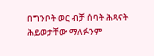በግንቦት ወር ብቻ ሰባት ሕጻናት ሕይወታቸው ማለፉንም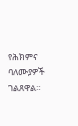የሕክምና ባለሙያዎች ገልጸዋል።